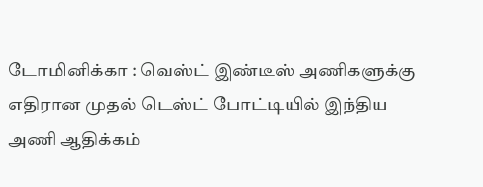டோமினிக்கா : வெஸ்ட் இண்டீஸ் அணிகளுக்கு எதிரான முதல் டெஸ்ட் போட்டியில் இந்திய அணி ஆதிக்கம்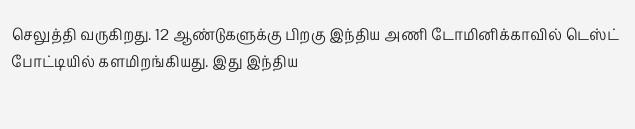செலுத்தி வருகிறது. 12 ஆண்டுகளுக்கு பிறகு இந்திய அணி டோமினிக்காவில் டெஸ்ட் போட்டியில் களமிறங்கியது. இது இந்திய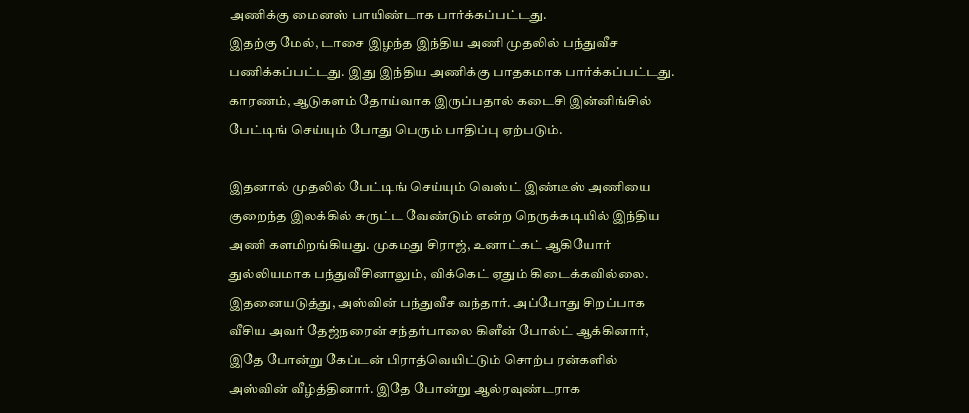அணிக்கு மைனஸ் பாயிண்டாக பார்க்கப்பட்டது.
இதற்கு மேல், டாசை இழந்த இந்திய அணி முதலில் பந்துவீச பணிக்கப்பட்டது. இது இந்திய அணிக்கு பாதகமாக பார்க்கப்பட்டது. காரணம், ஆடுகளம் தோய்வாக இருப்பதால் கடைசி இன்னிங்சில் பேட்டிங் செய்யும் போது பெரும் பாதிப்பு ஏற்படும்.

இதனால் முதலில் பேட்டிங் செய்யும் வெஸ்ட் இண்டீஸ் அணியை குறைந்த இலக்கில் சுருட்ட வேண்டும் என்ற நெருக்கடியில் இந்திய அணி களமிறங்கியது. முகமது சிராஜ், உனாட்கட் ஆகியோர் துல்லியமாக பந்துவீசினாலும், விக்கெட் ஏதும் கிடைக்கவில்லை.
இதனையடுத்து, அஸ்வின் பந்துவீச வந்தார். அப்போது சிறப்பாக வீசிய அவர் தேஜ்நரைன் சந்தர்பாலை கிளீன் போல்ட் ஆக்கினார், இதே போன்று கேப்டன் பிராத்வெயிட்டும் சொற்ப ரன்களில் அஸ்வின் வீழ்த்தினார். இதே போன்று ஆல்ரவுண்டராக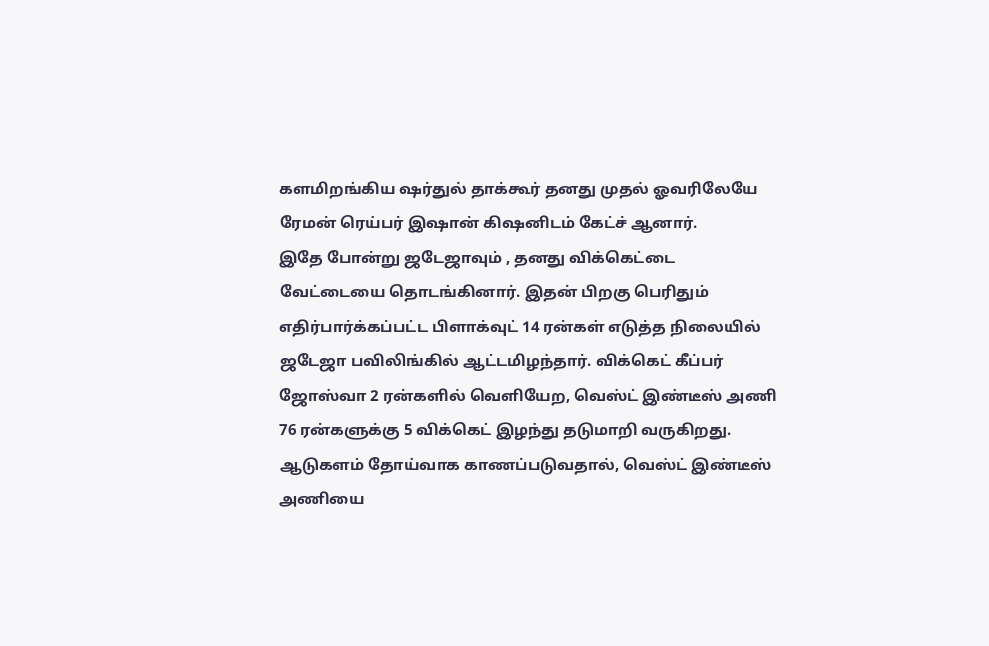களமிறங்கிய ஷர்துல் தாக்கூர் தனது முதல் ஓவரிலேயே ரேமன் ரெய்பர் இஷான் கிஷனிடம் கேட்ச் ஆனார்.
இதே போன்று ஜடேஜாவும் , தனது விக்கெட்டை வேட்டையை தொடங்கினார். இதன் பிறகு பெரிதும் எதிர்பார்க்கப்பட்ட பிளாக்வுட் 14 ரன்கள் எடுத்த நிலையில் ஜடேஜா பவிலிங்கில் ஆட்டமிழந்தார். விக்கெட் கீப்பர் ஜோஸ்வா 2 ரன்களில் வெளியேற, வெஸ்ட் இண்டீஸ் அணி 76 ரன்களுக்கு 5 விக்கெட் இழந்து தடுமாறி வருகிறது.
ஆடுகளம் தோய்வாக காணப்படுவதால், வெஸ்ட் இண்டீஸ் அணியை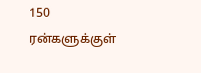150 ரன்களுக்குள்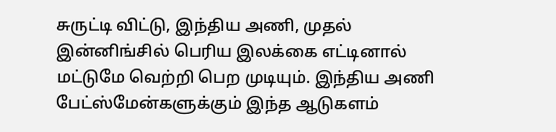சுருட்டி விட்டு, இந்திய அணி, முதல் இன்னிங்சில் பெரிய இலக்கை எட்டினால் மட்டுமே வெற்றி பெற முடியும். இந்திய அணி பேட்ஸ்மேன்களுக்கும் இந்த ஆடுகளம்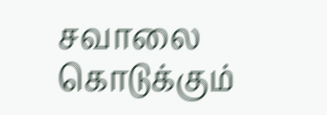சவாலை கொடுக்கும்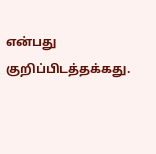என்பது குறிப்பிடத்தக்கது.